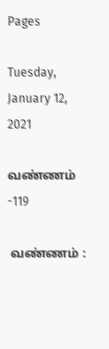Pages

Tuesday, January 12, 2021

வண்ணம் -119

 வண்ணம் :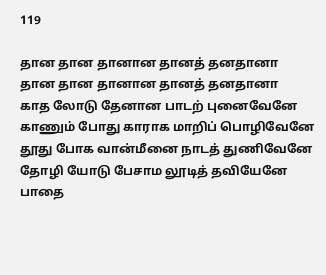119

தான தான தானான தானத் தனதானா
தான தான தானான தானத் தனதானா
காத லோடு தேனான பாடற் புனைவேனே
காணும் போது காராக மாறிப் பொழிவேனே
தூது போக வான்மீனை நாடத் துணிவேனே
தோழி யோடு பேசாம லூடித் தவியேனே
பாதை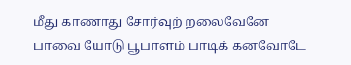மீது காணாது சோர்வுற் றலைவேனே
பாவை யோடு பூபாளம் பாடிக் கனவோடே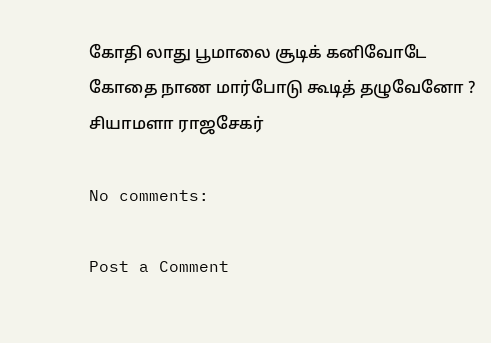கோதி லாது பூமாலை சூடிக் கனிவோடே
கோதை நாண மார்போடு கூடித் தழுவேனோ ?
சியாமளா ராஜசேகர்

No comments:

Post a Comment